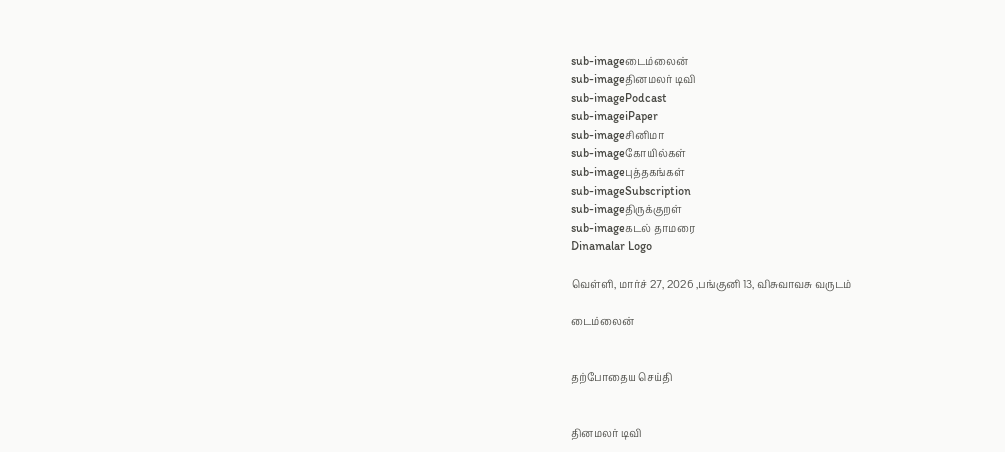sub-imageடைம்லைன்
sub-imageதினமலர் டிவி
sub-imagePodcast
sub-imageiPaper
sub-imageசினிமா
sub-imageகோயில்கள்
sub-imageபுத்தகங்கள்
sub-imageSubscription
sub-imageதிருக்குறள்
sub-imageகடல் தாமரை
Dinamalar Logo

வெள்ளி, மார்ச் 27, 2026 ,பங்குனி 13, விசுவாவசு வருடம்

டைம்லைன்


தற்போதைய செய்தி


தினமலர் டிவி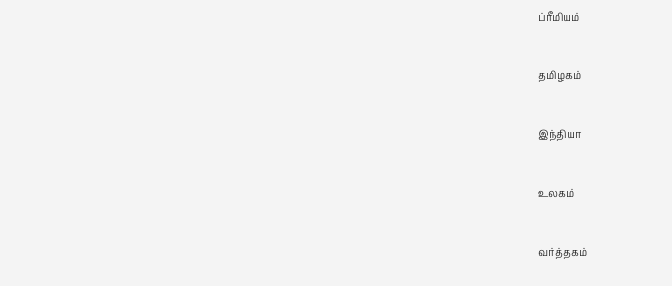ப்ரீமியம்


தமிழகம்


இந்தியா


உலகம்


வர்த்தகம்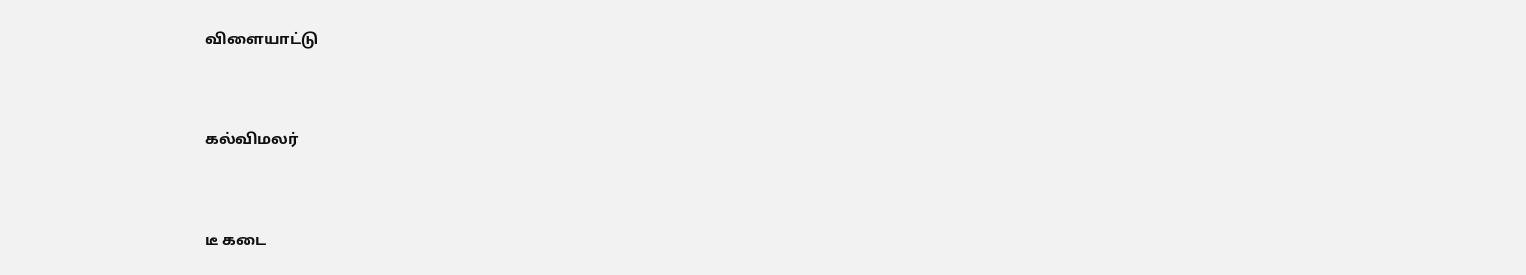விளையாட்டு


கல்விமலர்


டீ கடை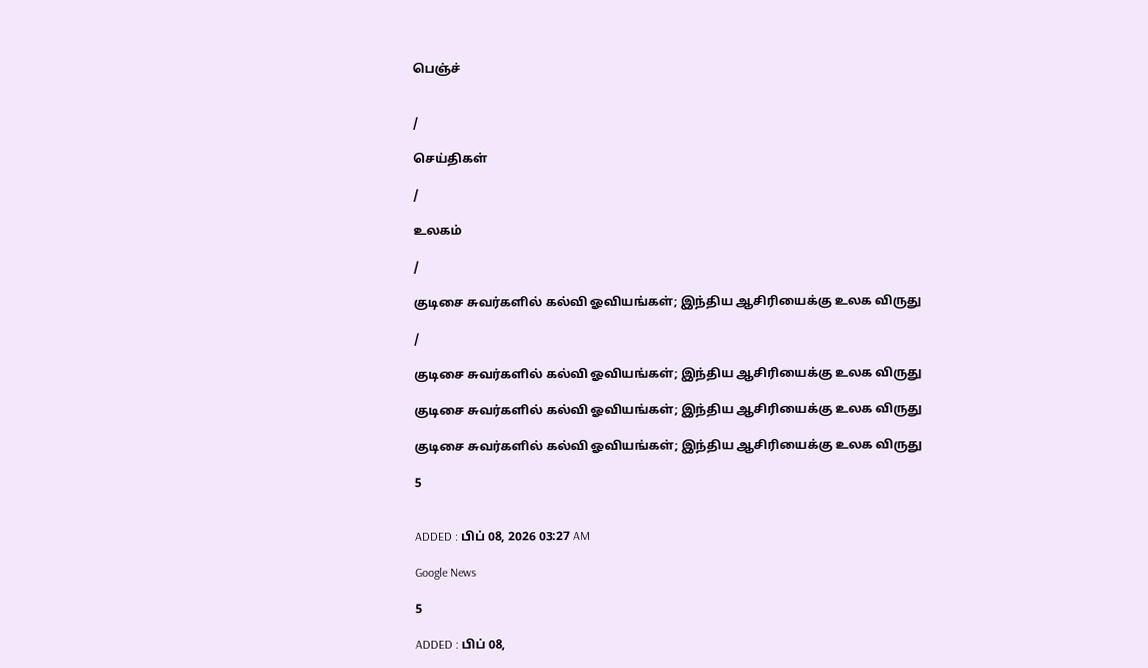பெஞ்ச்


/

செய்திகள்

/

உலகம்

/

குடிசை சுவர்களில் கல்வி ஓவியங்கள்; இந்திய ஆசிரியைக்கு உலக விருது

/

குடிசை சுவர்களில் கல்வி ஓவியங்கள்; இந்திய ஆசிரியைக்கு உலக விருது

குடிசை சுவர்களில் கல்வி ஓவியங்கள்; இந்திய ஆசிரியைக்கு உலக விருது

குடிசை சுவர்களில் கல்வி ஓவியங்கள்; இந்திய ஆசிரியைக்கு உலக விருது

5


ADDED : பிப் 08, 2026 03:27 AM

Google News

5

ADDED : பிப் 08,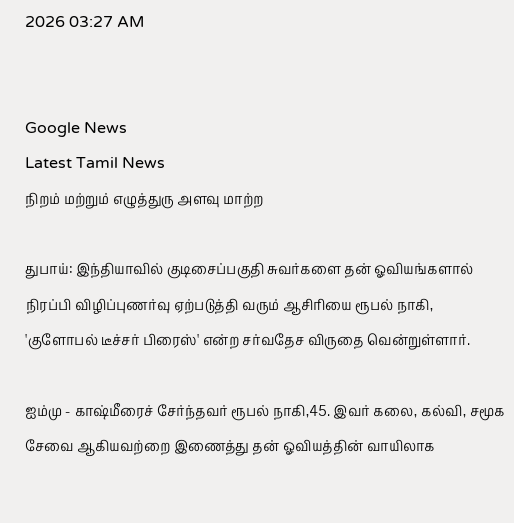2026 03:27 AM


Google News
Latest Tamil News
நிறம் மற்றும் எழுத்துரு அளவு மாற்ற

துபாய்: இந்தியாவில் குடிசைப்பகுதி சுவர்களை தன் ஓவியங்களால் நிரப்பி விழிப்புணர்வு ஏற்படுத்தி வரும் ஆசிரியை ரூபல் நாகி, 'குளோபல் டீச்சர் பிரைஸ்' என்ற சர்வதேச விருதை வென்றுள்ளார்.

ஐம்மு - காஷ்மீரைச் சேர்ந்தவர் ரூபல் நாகி,45. இவர் கலை, கல்வி, சமூக சேவை ஆகியவற்றை இணைத்து தன் ஓவியத்தின் வாயிலாக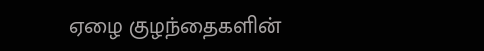ஏழை குழந்தைகளின்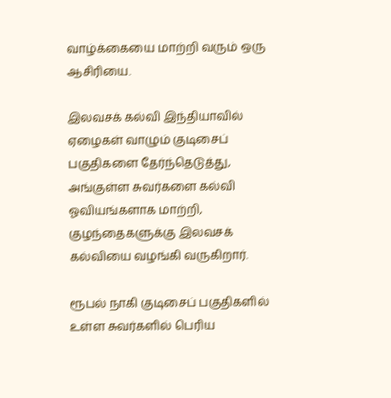வாழ்க்கையை மாற்றி வரும் ஒரு ஆசிரியை.

இலவசக் கல்வி இந்தியாவில் ஏழைகள் வாழும் குடிசைப் பகுதிகளை தேர்ந்தெடுத்து, அங்குள்ள சுவர்களை கல்வி ஓவியங்களாக மாற்றி, குழந்தைகளுக்கு இலவசக் கல்வியை வழங்கி வருகிறார்.

ரூபல் நாகி குடிசைப் பகுதிகளில் உள்ள சுவர்களில் பெரிய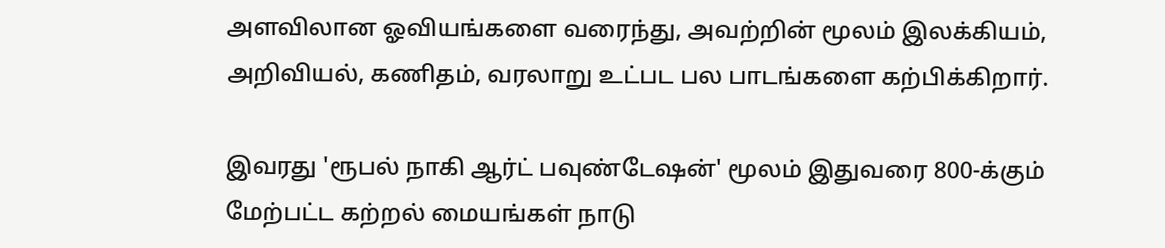அளவிலான ஓவியங்களை வரைந்து, அவற்றின் மூலம் இலக்கியம், அறிவியல், கணிதம், வரலாறு உட்பட பல பாடங்களை கற்பிக்கிறார்.

இவரது 'ரூபல் நாகி ஆர்ட் பவுண்டேஷன்' மூலம் இதுவரை 800-க்கும் மேற்பட்ட கற்றல் மையங்கள் நாடு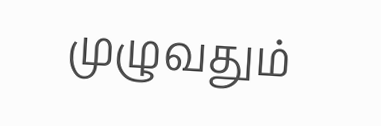முழுவதும்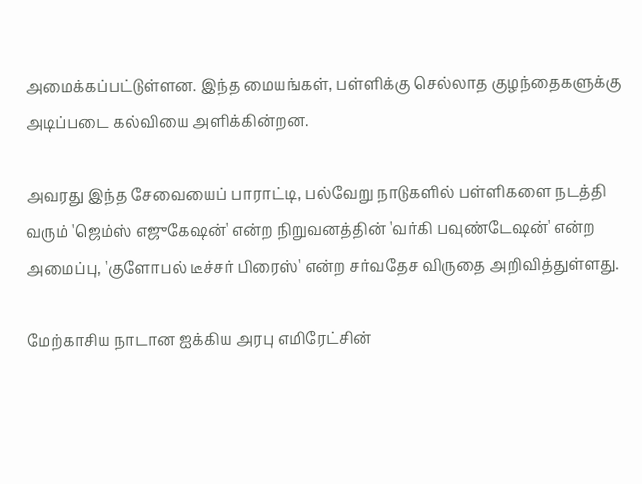அமைக்கப்பட்டுள்ளன. இந்த மையங்கள், பள்ளிக்கு செல்லாத குழந்தைகளுக்கு அடிப்படை கல்வியை அளிக்கின்றன.

அவரது இந்த சேவையைப் பாராட்டி, பல்வேறு நாடுகளில் பள்ளிகளை நடத்தி வரும் 'ஜெம்ஸ் எஜுகேஷன்' என்ற நிறுவனத்தின் 'வர்கி பவுண்டேஷன்' என்ற அமைப்பு, 'குளோபல் டீச்சர் பிரைஸ்' என்ற சர்வதேச விருதை அறிவித்துள்ளது.

மேற்காசிய நாடான ஐக்கிய அரபு எமிரேட்சின்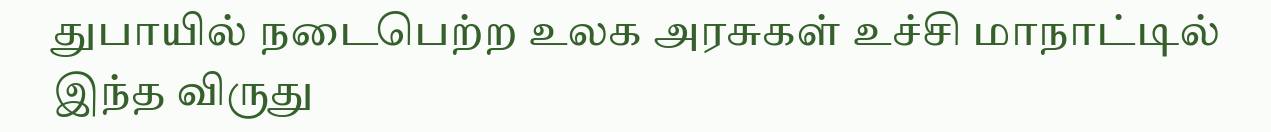துபாயில் நடைபெற்ற உலக அரசுகள் உச்சி மாநாட்டில் இந்த விருது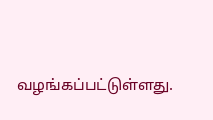வழங்கப்பட்டுள்ளது.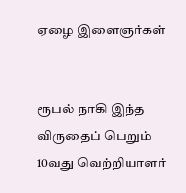ஏழை இளைஞர்கள்


ரூபல் நாகி இந்த விருதைப் பெறும் 10வது வெற்றியாளர்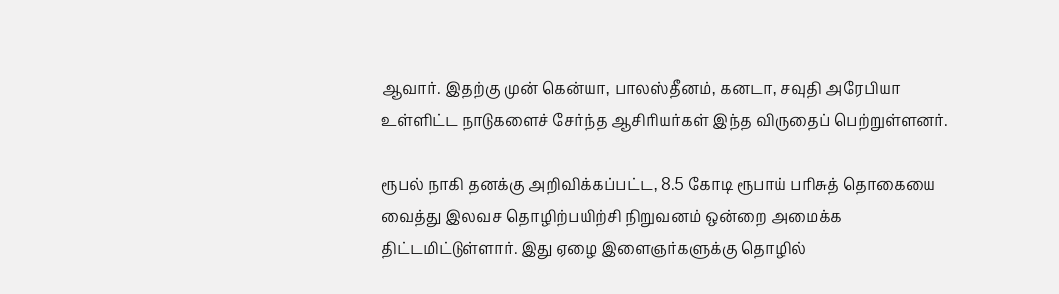ஆவார். இதற்கு முன் கென்யா, பாலஸ்தீனம், கனடா, சவுதி அரேபியா உள்ளிட்ட நாடுகளைச் சேர்ந்த ஆசிரியர்கள் இந்த விருதைப் பெற்றுள்ளனர்.

ரூபல் நாகி தனக்கு அறிவிக்கப்பட்ட, 8.5 கோடி ரூபாய் பரிசுத் தொகையை வைத்து இலவச தொழிற்பயிற்சி நிறுவனம் ஒன்றை அமைக்க திட்டமிட்டுள்ளார். இது ஏழை இளைஞர்களுக்கு தொழில்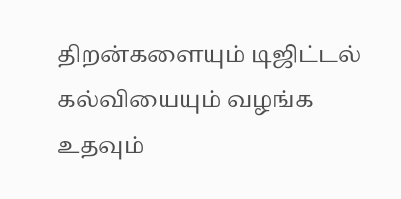திறன்களையும் டிஜிட்டல் கல்வியையும் வழங்க உதவும்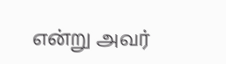என்று அவர்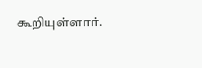கூறியுள்ளார்.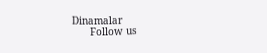Dinamalar
      Follow us